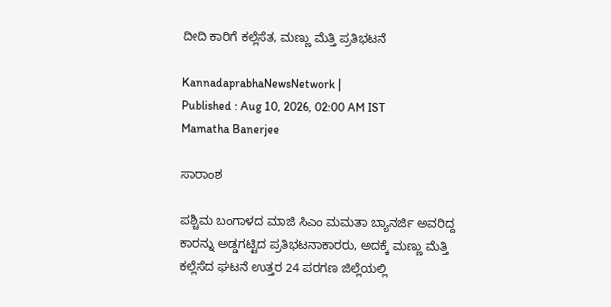ದೀದಿ ಕಾರಿಗೆ ಕಲ್ಲೆಸೆತ, ಮಣ್ಣು ಮೆತ್ತಿ ಪ್ರತಿಭಟನೆ

KannadaprabhaNewsNetwork |
Published : Aug 10, 2026, 02:00 AM IST
Mamatha Banerjee

ಸಾರಾಂಶ

ಪಶ್ಚಿಮ ಬಂಗಾಳದ ಮಾಜಿ ಸಿಎಂ ಮಮತಾ ಬ್ಯಾನರ್ಜಿ ಅವರಿದ್ದ ಕಾರನ್ನು ಅಡ್ಡಗಟ್ಟಿದ ಪ್ರತಿಭಟನಾಕಾರರು, ಅದಕ್ಕೆ ಮಣ್ಣು ಮೆತ್ತಿ ಕಲ್ಲೆಸೆದ ಘಟನೆ ಉತ್ತರ 24 ಪರಗಣ ಜಿಲ್ಲೆಯಲ್ಲಿ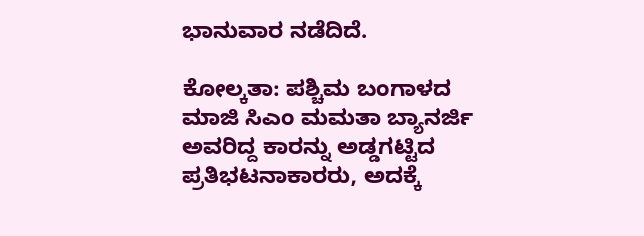ಭಾನುವಾರ ನಡೆದಿದೆ.

ಕೋಲ್ಕತಾ: ಪಶ್ಚಿಮ ಬಂಗಾಳದ ಮಾಜಿ ಸಿಎಂ ಮಮತಾ ಬ್ಯಾನರ್ಜಿ ಅವರಿದ್ದ ಕಾರನ್ನು ಅಡ್ಡಗಟ್ಟಿದ ಪ್ರತಿಭಟನಾಕಾರರು, ಅದಕ್ಕೆ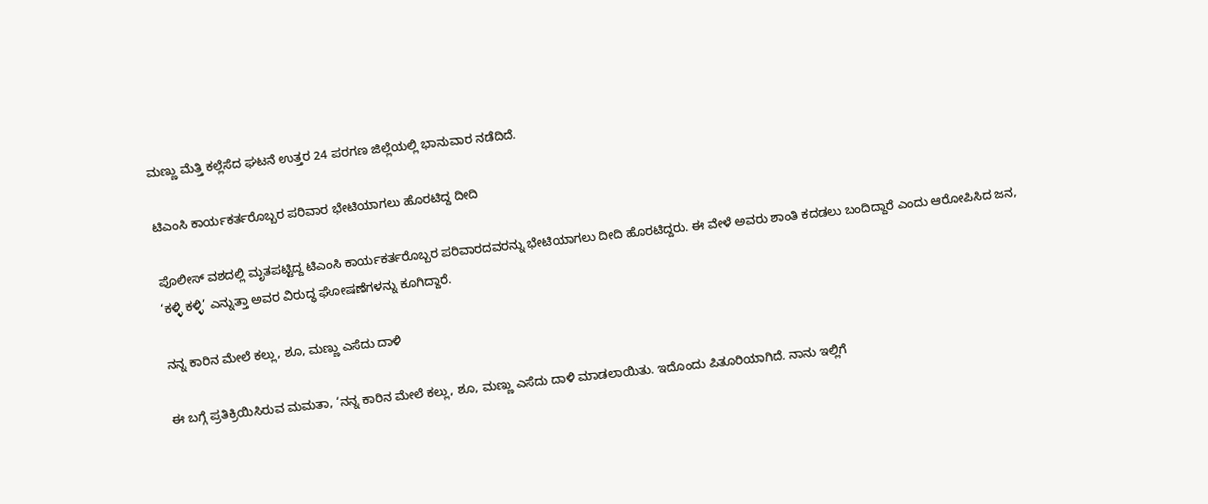ಮಣ್ಣು ಮೆತ್ತಿ ಕಲ್ಲೆಸೆದ ಘಟನೆ ಉತ್ತರ 24 ಪರಗಣ ಜಿಲ್ಲೆಯಲ್ಲಿ ಭಾನುವಾರ ನಡೆದಿದೆ.

ಟಿಎಂಸಿ ಕಾರ್ಯಕರ್ತರೊಬ್ಬರ ಪರಿವಾರ ಭೇಟಿಯಾಗಲು ಹೊರಟಿದ್ದ ದೀದಿ

ಪೊಲೀಸ್‌ ವಶದಲ್ಲಿ ಮೃತಪಟ್ಟಿದ್ದ ಟಿಎಂಸಿ ಕಾರ್ಯಕರ್ತರೊಬ್ಬರ ಪರಿವಾರದವರನ್ನು ಭೇಟಿಯಾಗಲು ದೀದಿ ಹೊರಟಿದ್ದರು. ಈ ವೇಳೆ ಅವರು ಶಾಂತಿ ಕದಡಲು ಬಂದಿದ್ದಾರೆ ಎಂದು ಆರೋಪಿಸಿದ ಜನ, ‘ಕಳ್ಳಿ ಕಳ್ಳಿ’ ಎನ್ನುತ್ತಾ ಅವರ ವಿರುದ್ಧ ಘೋಷಣೆಗಳನ್ನು ಕೂಗಿದ್ದಾರೆ.

ನನ್ನ ಕಾರಿನ ಮೇಲೆ ಕಲ್ಲು, ಶೂ, ಮಣ್ಣು ಎಸೆದು ದಾಳಿ

ಈ ಬಗ್ಗೆ ಪ್ರತಿಕ್ರಿಯಿಸಿರುವ ಮಮತಾ, ‘ನನ್ನ ಕಾರಿನ ಮೇಲೆ ಕಲ್ಲು, ಶೂ, ಮಣ್ಣು ಎಸೆದು ದಾಳಿ ಮಾಡಲಾಯಿತು. ಇದೊಂದು ಪಿತೂರಿಯಾಗಿದೆ. ನಾನು ಇಲ್ಲಿಗೆ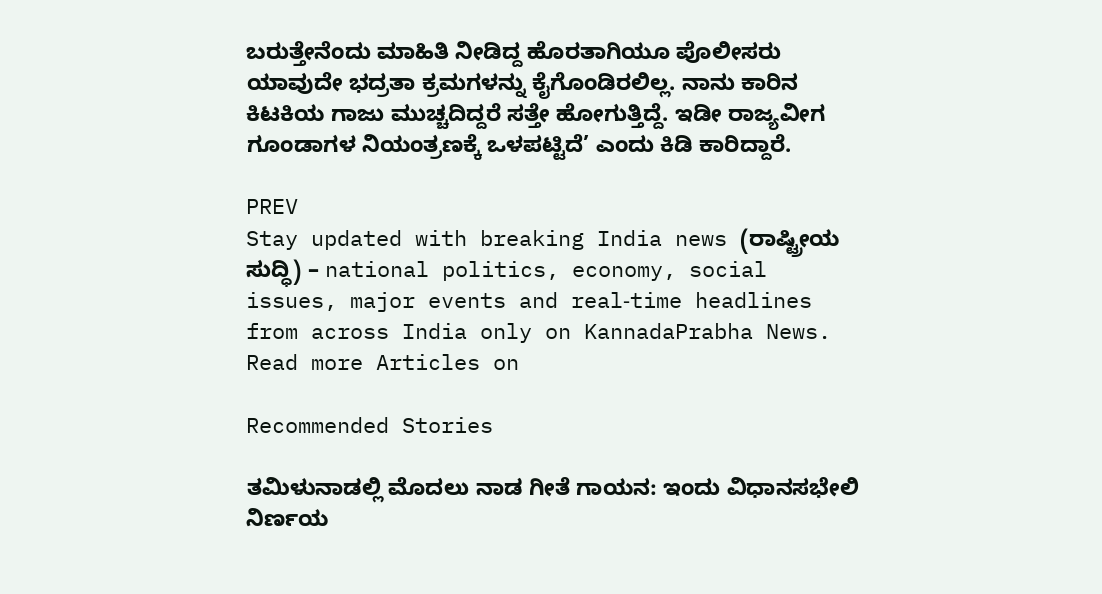ಬರುತ್ತೇನೆಂದು ಮಾಹಿತಿ ನೀಡಿದ್ದ ಹೊರತಾಗಿಯೂ ಪೊಲೀಸರು ಯಾವುದೇ ಭದ್ರತಾ ಕ್ರಮಗಳನ್ನು ಕೈಗೊಂಡಿರಲಿಲ್ಲ. ನಾನು ಕಾರಿನ ಕಿಟಕಿಯ ಗಾಜು ಮುಚ್ಚದಿದ್ದರೆ ಸತ್ತೇ ಹೋಗುತ್ತಿದ್ದೆ. ಇಡೀ ರಾಜ್ಯವೀಗ ಗೂಂಡಾಗಳ ನಿಯಂತ್ರಣಕ್ಕೆ ಒಳಪಟ್ಟಿದೆ’ ಎಂದು ಕಿಡಿ ಕಾರಿದ್ದಾರೆ.

PREV
Stay updated with breaking India news (ರಾಷ್ಟ್ರೀಯ ಸುದ್ಧಿ) – national politics, economy, social issues, major events and real‑time headlines from across India only on KannadaPrabha News.
Read more Articles on

Recommended Stories

ತಮಿಳುನಾಡಲ್ಲಿ ಮೊದಲು ನಾಡ ಗೀತೆ ಗಾಯನ: ಇಂದು ವಿಧಾನಸಭೇಲಿ ನಿರ್ಣಯ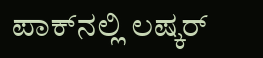ಪಾಕ್‌ನಲ್ಲಿ ಲಷ್ಕರ್‌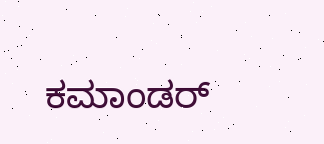ಕಮಾಂಡರ್‌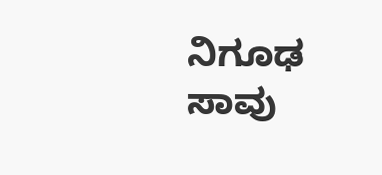ನಿಗೂಢ ಸಾವು